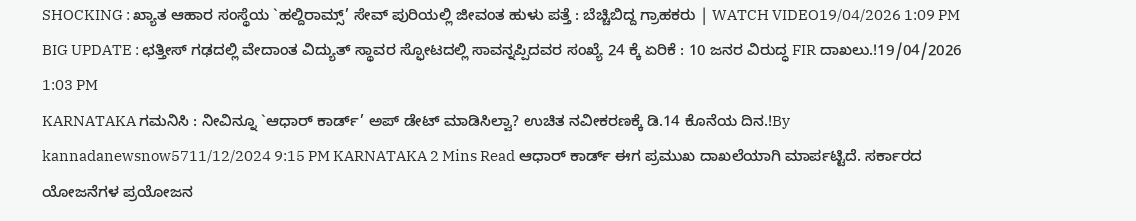SHOCKING : ಖ್ಯಾತ ಆಹಾರ ಸಂಸ್ಥೆಯ `ಹಲ್ದಿರಾಮ್ಸ್’ ಸೇವ್ ಪುರಿಯಲ್ಲಿ ಜೀವಂತ ಹುಳು ಪತ್ತೆ : ಬೆಚ್ಚಿಬಿದ್ದ ಗ್ರಾಹಕರು | WATCH VIDEO19/04/2026 1:09 PM
BIG UPDATE : ಛತ್ತೀಸ್ ಗಢದಲ್ಲಿ ವೇದಾಂತ ವಿದ್ಯುತ್ ಸ್ಥಾವರ ಸ್ಫೋಟದಲ್ಲಿ ಸಾವನ್ನಪ್ಪಿದವರ ಸಂಖ್ಯೆ 24 ಕ್ಕೆ ಏರಿಕೆ : 10 ಜನರ ವಿರುದ್ಧ FIR ದಾಖಲು.!19/04/2026 1:03 PM
KARNATAKA ಗಮನಿಸಿ : ನೀವಿನ್ನೂ `ಆಧಾರ್ ಕಾರ್ಡ್’ ಅಪ್ ಡೇಟ್ ಮಾಡಿಸಿಲ್ವಾ? ಉಚಿತ ನವೀಕರಣಕ್ಕೆ ಡಿ.14 ಕೊನೆಯ ದಿನ.!By kannadanewsnow5711/12/2024 9:15 PM KARNATAKA 2 Mins Read ಆಧಾರ್ ಕಾರ್ಡ್ ಈಗ ಪ್ರಮುಖ ದಾಖಲೆಯಾಗಿ ಮಾರ್ಪಟ್ಟಿದೆ. ಸರ್ಕಾರದ ಯೋಜನೆಗಳ ಪ್ರಯೋಜನ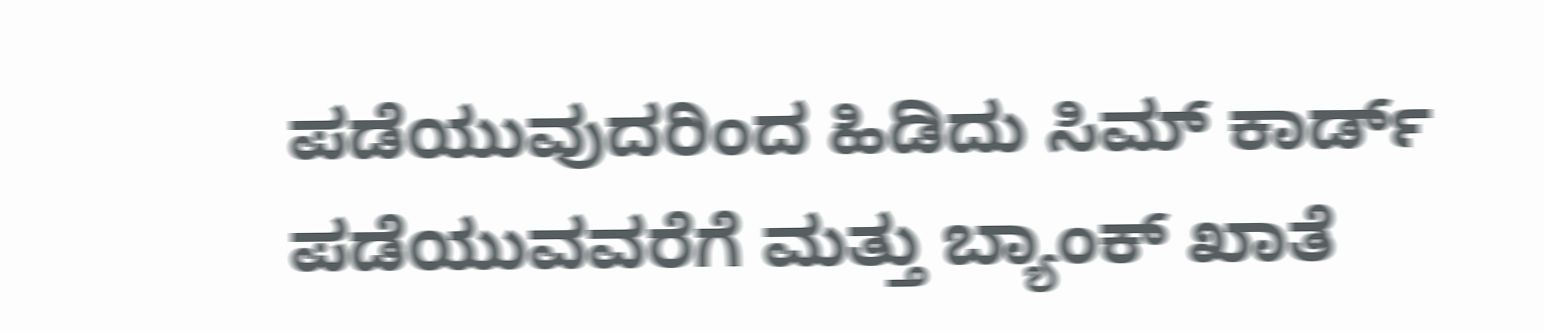ಪಡೆಯುವುದರಿಂದ ಹಿಡಿದು ಸಿಮ್ ಕಾರ್ಡ್ ಪಡೆಯುವವರೆಗೆ ಮತ್ತು ಬ್ಯಾಂಕ್ ಖಾತೆ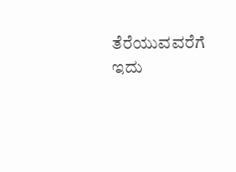ತೆರೆಯುವವರೆಗೆ ಇದು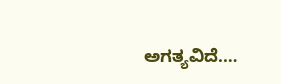ಅಗತ್ಯವಿದೆ.…